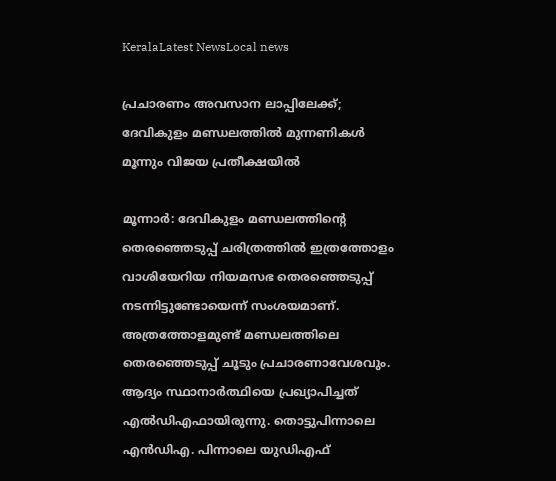KeralaLatest NewsLocal news

പ്രചാരണം അവസാന ലാപ്പിലേക്ക്; ദേവികുളം മണ്ഡലത്തില്‍ മുന്നണികള്‍ മൂന്നും വിജയ പ്രതീക്ഷയില്‍

മൂന്നാര്‍: ദേവികുളം മണ്ഡലത്തിന്റെ തെരഞ്ഞെടുപ്പ് ചരിത്രത്തില്‍ ഇത്രത്തോളം വാശിയേറിയ നിയമസഭ തെരഞ്ഞെടുപ്പ് നടന്നിട്ടുണ്ടോയെന്ന് സംശയമാണ്. അത്രത്തോളമുണ്ട് മണ്ഡലത്തിലെ തെരഞ്ഞെടുപ്പ് ചൂടും പ്രചാരണാവേശവും. ആദ്യം സ്ഥാനാര്‍ത്ഥിയെ പ്രഖ്യാപിച്ചത് എല്‍ഡിഎഫായിരുന്നു. തൊട്ടുപിന്നാലെ എന്‍ഡിഎ. പിന്നാലെ യുഡിഎഫ്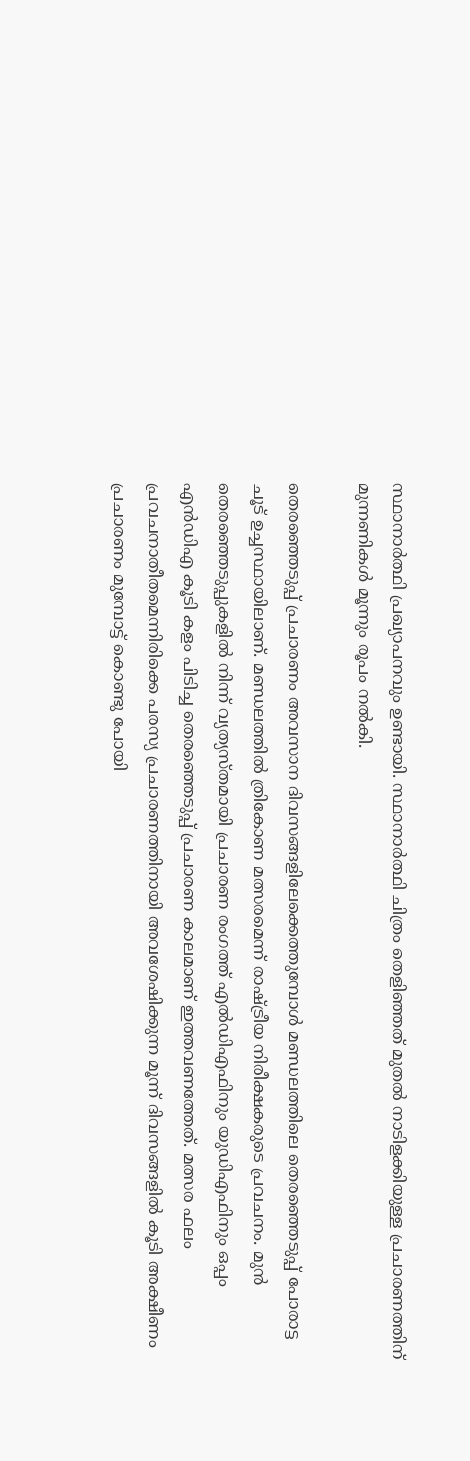സ്ഥാനാര്‍ത്ഥി പ്രഖ്യാപനവും ഉണ്ടായി. സ്ഥാനാര്‍ത്ഥി ചിത്രം തെളിഞ്ഞത് മുതല്‍ നാടിളക്കിയുള്ള പ്രചാരണത്തിന് മുന്നണികള്‍ മൂന്നും രൂപം നല്‍കി.

തെരഞ്ഞെടുപ്പ് പ്രചാരണം അവസാന ദിവസങ്ങളിലേക്കെത്തുമ്പോള്‍ മണ്ഡലത്തിലെ തെരഞ്ഞെടുപ്പ് പോരാട്ട ചൂട് ഉച്ചസ്ഥായിലാണ്. മണ്ഡലത്തില്‍ ത്രികോണ മത്സരമെന്ന് രാഷ്ട്രീയ നിരീക്ഷകരുടെ പ്രവചനം. മുന്‍ തെരഞ്ഞെടുപ്പുകളില്‍ നിന്ന് വ്യത്യസ്തമായി പ്രചാരണ രംഗത്ത് എല്‍ഡിഎഫിനും യുഡിഎഫിനും ഒപ്പം എന്‍ഡിഎ കൂടി കളം പിടിച്ച തെരഞ്ഞെടുപ്പ് പ്രചാരണ കാലമാണ് ഇത്തവണത്തേത്. മത്സര ഫലം പ്രവചനാതീതമെന്നിരിക്കെ പരസ്യ പ്രചാരണത്തിനായി അവശേഷിക്കുന്ന മൂന്ന് ദിവസങ്ങളില്‍ കൂടി അക്ഷീണം പ്രചാരണം മുമ്പോട്ട് കൊണ്ടു പോയി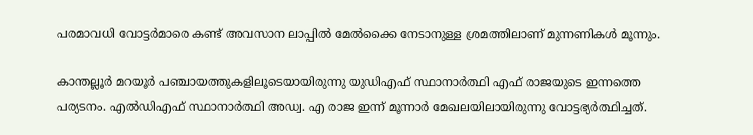പരമാവധി വോട്ടര്‍മാരെ കണ്ട് അവസാന ലാപ്പില്‍ മേല്‍ക്കൈ നേടാനുള്ള ശ്രമത്തിലാണ് മുന്നണികള്‍ മൂന്നും.

കാന്തല്ലൂര്‍ മറയൂര്‍ പഞ്ചായത്തുകളിലൂടെയായിരുന്നു യുഡിഎഫ് സ്ഥാനാര്‍ത്ഥി എഫ് രാജയുടെ ഇന്നത്തെ പര്യടനം. എല്‍ഡിഎഫ് സ്ഥാനാര്‍ത്ഥി അഡ്വ. എ രാജ ഇന്ന് മൂന്നാര്‍ മേഖലയിലായിരുന്നു വോട്ടഭ്യര്‍ത്ഥിച്ചത്.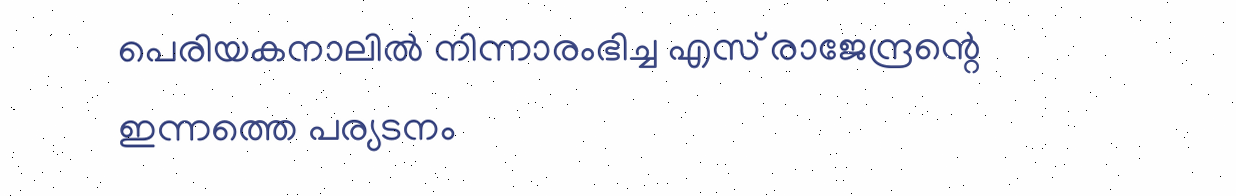പെരിയകനാലില്‍ നിന്നാരംഭിച്ച എസ് രാജേന്ദ്രന്റെ ഇന്നത്തെ പര്യടനം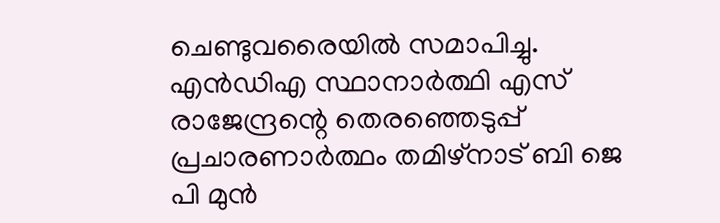ചെണ്ടുവരൈയില്‍ സമാപിച്ചു. എന്‍ഡിഎ സ്ഥാനാര്‍ത്ഥി എസ് രാജേന്ദ്രന്റെ തെരഞ്ഞെടുപ്പ് പ്രചാരണാര്‍ത്ഥം തമിഴ്‌നാട് ബി ജെ പി മുന്‍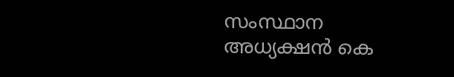സംസ്ഥാന അധ്യക്ഷന്‍ കെ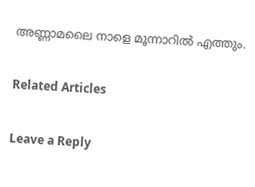അണ്ണാമലൈ നാളെ മൂന്നാറില്‍ എത്തും.

Related Articles

Leave a Reply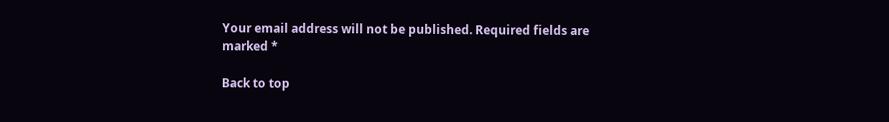Your email address will not be published. Required fields are marked *

Back to top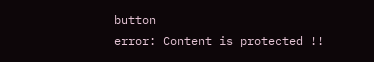button
error: Content is protected !!